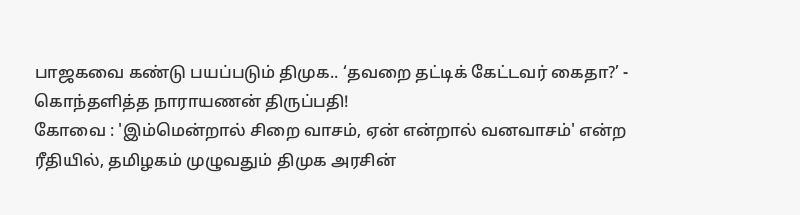பாஜகவை கண்டு பயப்படும் திமுக.. ‘தவறை தட்டிக் கேட்டவர் கைதா?’ - கொந்தளித்த நாராயணன் திருப்பதி!
கோவை : 'இம்மென்றால் சிறை வாசம், ஏன் என்றால் வனவாசம்' என்ற ரீதியில், தமிழகம் முழுவதும் திமுக அரசின்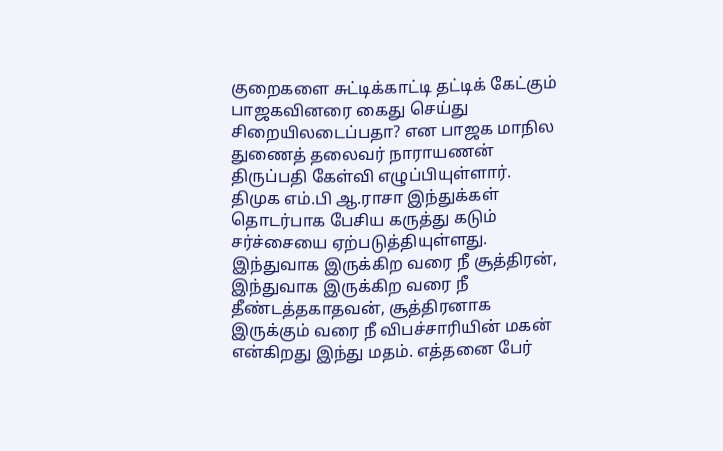குறைகளை சுட்டிக்காட்டி தட்டிக் கேட்கும் பாஜகவினரை கைது செய்து சிறையிலடைப்பதா? என பாஜக மாநில துணைத் தலைவர் நாராயணன் திருப்பதி கேள்வி எழுப்பியுள்ளார்.
திமுக எம்.பி ஆ.ராசா இந்துக்கள் தொடர்பாக பேசிய கருத்து கடும் சர்ச்சையை ஏற்படுத்தியுள்ளது. இந்துவாக இருக்கிற வரை நீ சூத்திரன், இந்துவாக இருக்கிற வரை நீ தீண்டத்தகாதவன், சூத்திரனாக இருக்கும் வரை நீ விபச்சாரியின் மகன் என்கிறது இந்து மதம். எத்தனை பேர்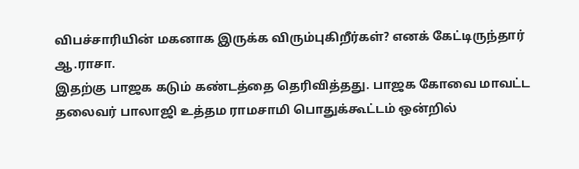விபச்சாரியின் மகனாக இருக்க விரும்புகிறீர்கள்? எனக் கேட்டிருந்தார் ஆ.ராசா.
இதற்கு பாஜக கடும் கண்டத்தை தெரிவித்தது. பாஜக கோவை மாவட்ட தலைவர் பாலாஜி உத்தம ராமசாமி பொதுக்கூட்டம் ஒன்றில்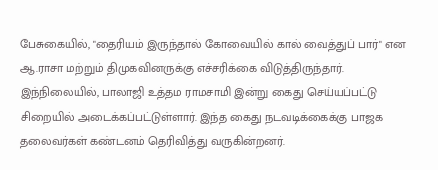பேசுகையில், "தைரியம் இருந்தால் கோவையில் கால் வைத்துப் பார்" என ஆ.ராசா மற்றும் திமுகவினருக்கு எச்சரிக்கை விடுத்திருந்தார்.
இந்நிலையில், பாலாஜி உத்தம ராமசாமி இன்று கைது செய்யப்பட்டு சிறையில் அடைக்கப்பட்டுள்ளார். இந்த கைது நடவடிக்கைக்கு பாஜக தலைவர்கள் கண்டனம் தெரிவித்து வருகின்றனர்.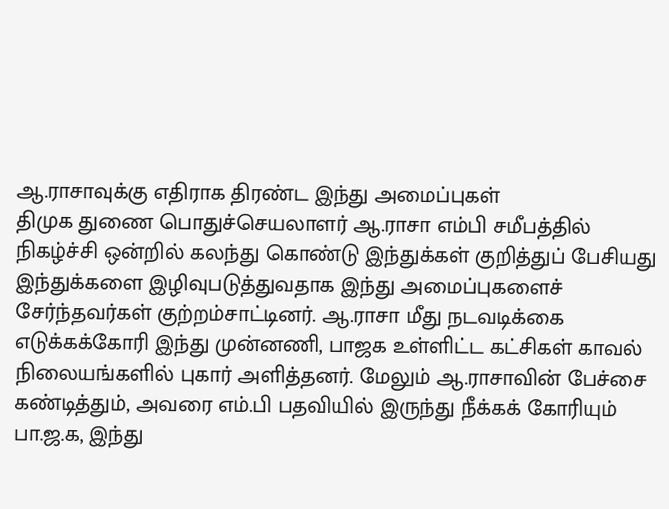ஆ.ராசாவுக்கு எதிராக திரண்ட இந்து அமைப்புகள்
திமுக துணை பொதுச்செயலாளர் ஆ.ராசா எம்பி சமீபத்தில் நிகழ்ச்சி ஒன்றில் கலந்து கொண்டு இந்துக்கள் குறித்துப் பேசியது இந்துக்களை இழிவுபடுத்துவதாக இந்து அமைப்புகளைச் சேர்ந்தவர்கள் குற்றம்சாட்டினர். ஆ.ராசா மீது நடவடிக்கை எடுக்கக்கோரி இந்து முன்னணி, பாஜக உள்ளிட்ட கட்சிகள் காவல் நிலையங்களில் புகார் அளித்தனர். மேலும் ஆ.ராசாவின் பேச்சை கண்டித்தும், அவரை எம்.பி பதவியில் இருந்து நீக்கக் கோரியும் பா.ஜ.க, இந்து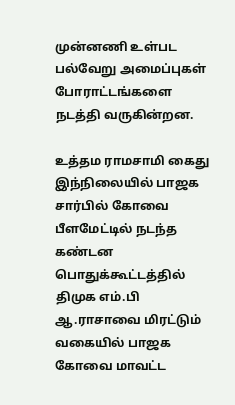முன்னணி உள்பட பல்வேறு அமைப்புகள் போராட்டங்களை நடத்தி வருகின்றன.

உத்தம ராமசாமி கைது
இந்நிலையில் பாஜக சார்பில் கோவை பீளமேட்டில் நடந்த கண்டன பொதுக்கூட்டத்தில் திமுக எம்.பி ஆ.ராசாவை மிரட்டும் வகையில் பாஜக கோவை மாவட்ட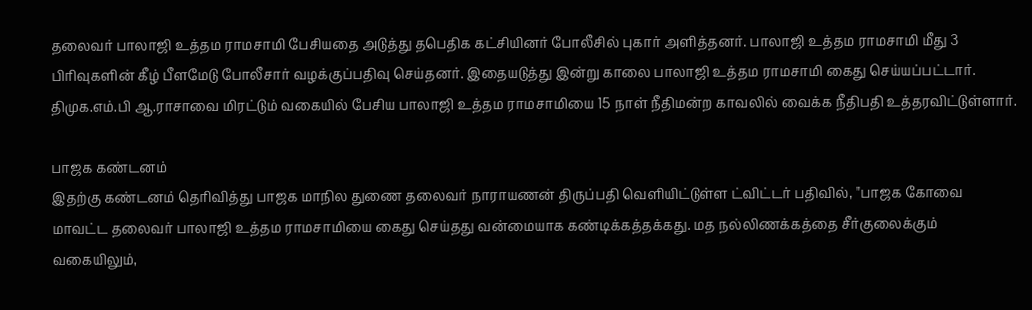தலைவர் பாலாஜி உத்தம ராமசாமி பேசியதை அடுத்து தபெதிக கட்சியினர் போலீசில் புகார் அளித்தனர். பாலாஜி உத்தம ராமசாமி மீது 3 பிரிவுகளின் கீழ் பீளமேடு போலீசார் வழக்குப்பதிவு செய்தனர். இதையடுத்து இன்று காலை பாலாஜி உத்தம ராமசாமி கைது செய்யப்பட்டார். திமுக.எம்.பி ஆ.ராசாவை மிரட்டும் வகையில் பேசிய பாலாஜி உத்தம ராமசாமியை 15 நாள் நீதிமன்ற காவலில் வைக்க நீதிபதி உத்தரவிட்டுள்ளார்.

பாஜக கண்டனம்
இதற்கு கண்டனம் தெரிவித்து பாஜக மாநில துணை தலைவர் நாராயணன் திருப்பதி வெளியிட்டுள்ள ட்விட்டர் பதிவில், "பாஜக கோவை மாவட்ட தலைவர் பாலாஜி உத்தம ராமசாமியை கைது செய்தது வன்மையாக கண்டிக்கத்தக்கது. மத நல்லிணக்கத்தை சீர்குலைக்கும் வகையிலும்,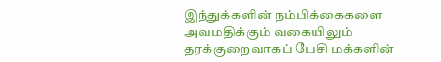இந்துக்களின் நம்பிக்கைகளை அவமதிக்கும் வகையிலும் தரக்குறைவாகப் பேசி மக்களின்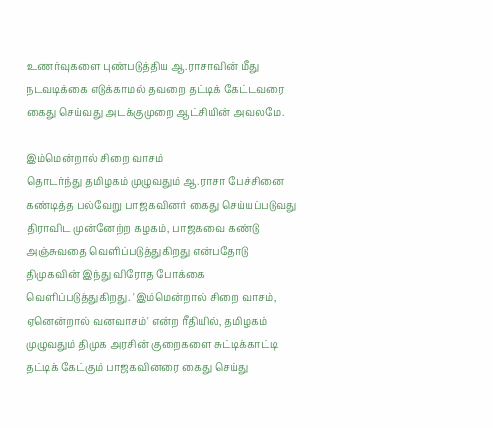உணர்வுகளை புண்படுத்திய ஆ.ராசாவின் மீது நடவடிக்கை எடுக்காமல் தவறை தட்டிக் கேட்டவரை கைது செய்வது அடக்குமுறை ஆட்சியின் அவலமே.

இம்மென்றால் சிறை வாசம்
தொடர்ந்து தமிழகம் முழுவதும் ஆ.ராசா பேச்சினை கண்டித்த பல்வேறு பாஜகவினர் கைது செய்யப்படுவது திராவிட முன்னேற்ற கழகம், பாஜகவை கண்டு அஞ்சுவதை வெளிப்படுத்துகிறது என்பதோடு திமுகவின் இந்து விரோத போக்கை வெளிப்படுத்துகிறது. 'இம்மென்றால் சிறை வாசம், ஏனென்றால் வனவாசம்' என்ற ரீதியில், தமிழகம் முழுவதும் திமுக அரசின் குறைகளை சுட்டிக்காட்டி தட்டிக் கேட்கும் பாஜகவினரை கைது செய்து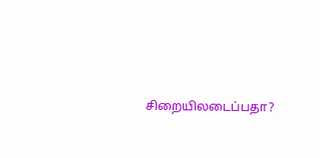சிறையிலடைப்பதா?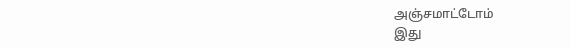அஞ்சமாட்டோம்
இது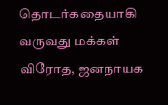தொடர்கதையாகி வருவது மக்கள் விரோத, ஜனநாயக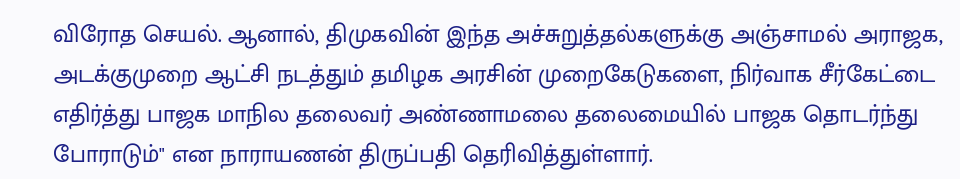விரோத செயல். ஆனால், திமுகவின் இந்த அச்சுறுத்தல்களுக்கு அஞ்சாமல் அராஜக, அடக்குமுறை ஆட்சி நடத்தும் தமிழக அரசின் முறைகேடுகளை, நிர்வாக சீர்கேட்டை எதிர்த்து பாஜக மாநில தலைவர் அண்ணாமலை தலைமையில் பாஜக தொடர்ந்து போராடும்" என நாராயணன் திருப்பதி தெரிவித்துள்ளார்.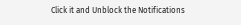Click it and Unblock the Notifications